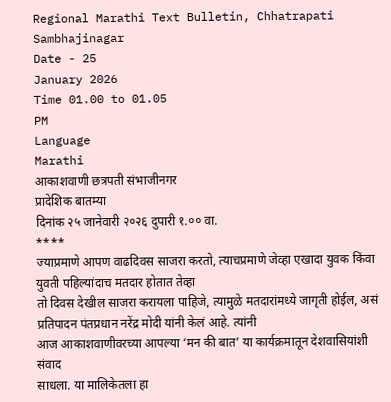Regional Marathi Text Bulletin, Chhatrapati Sambhajinagar
Date - 25
January 2026
Time 01.00 to 01.05
PM
Language
Marathi
आकाशवाणी छत्रपती संभाजीनगर
प्रादेशिक बातम्या
दिनांक २५ जानेवारी २०२६ दुपारी १.०० वा.
****
ज्याप्रमाणे आपण वाढदिवस साजरा करतो, त्याचप्रमाणे जेव्हा एखादा युवक किंवा युवती पहिल्यांदाच मतदार होतात तेव्हा
तो दिवस देखील साजरा करायला पाहिजे, त्यामुळे मतदारांमध्ये जागृती होईल, असं प्रतिपादन पंतप्रधान नरेंद्र मोदी यांनी केलं आहे. त्यांनी
आज आकाशवाणीवरच्या आपल्या ‘मन की बात’ या कार्यक्रमातून देशवासियांशी संवाद
साधला. या मालिकेतला हा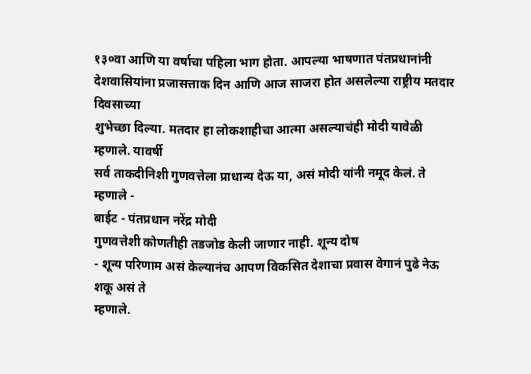१३०वा आणि या वर्षाचा पहिला भाग होता. आपल्या भाषणात पंतप्रधानांनी
देशवासियांना प्रजासत्ताक दिन आणि आज साजरा होत असलेल्या राष्ट्रीय मतदार दिवसाच्या
शुभेच्छा दिल्या. मतदार हा लोकशाहीचा आत्मा असल्याचंही मोदी यावेळी म्हणाले. यावर्षी
सर्व ताकदीनिशी गुणवत्तेला प्राधान्य देऊ या, असं मोदी यांनी नमूद केलं. ते म्हणाले -
बाईट - पंतप्रधान नरेंद्र मोदी
गुणवत्तेशी कोणतीही तडजोड केली जाणार नाही. शून्य दोष
- शून्य परिणाम असं केल्यानंच आपण विकसित देशाचा प्रवास वेगानं पुढे नेऊ शकू असं ते
म्हणाले.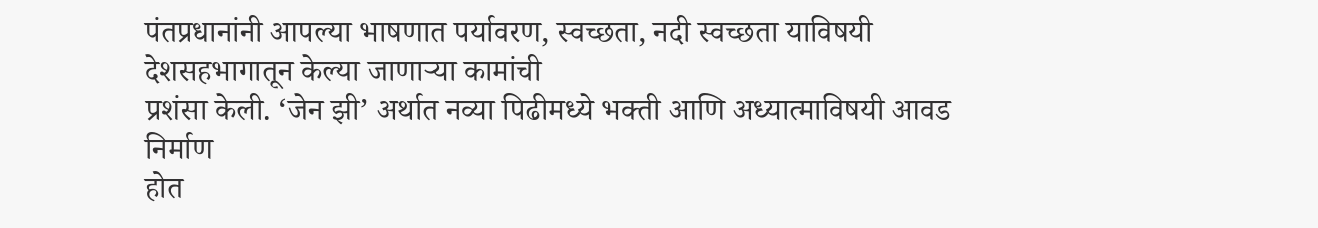पंतप्रधानांनी आपल्या भाषणात पर्यावरण, स्वच्छता, नदी स्वच्छता याविषयी देशसहभागातून केल्या जाणाऱ्या कामांची
प्रशंसा केली. ‘जेन झी’ अर्थात नव्या पिढीमध्ये भक्ती आणि अध्यात्माविषयी आवड निर्माण
होत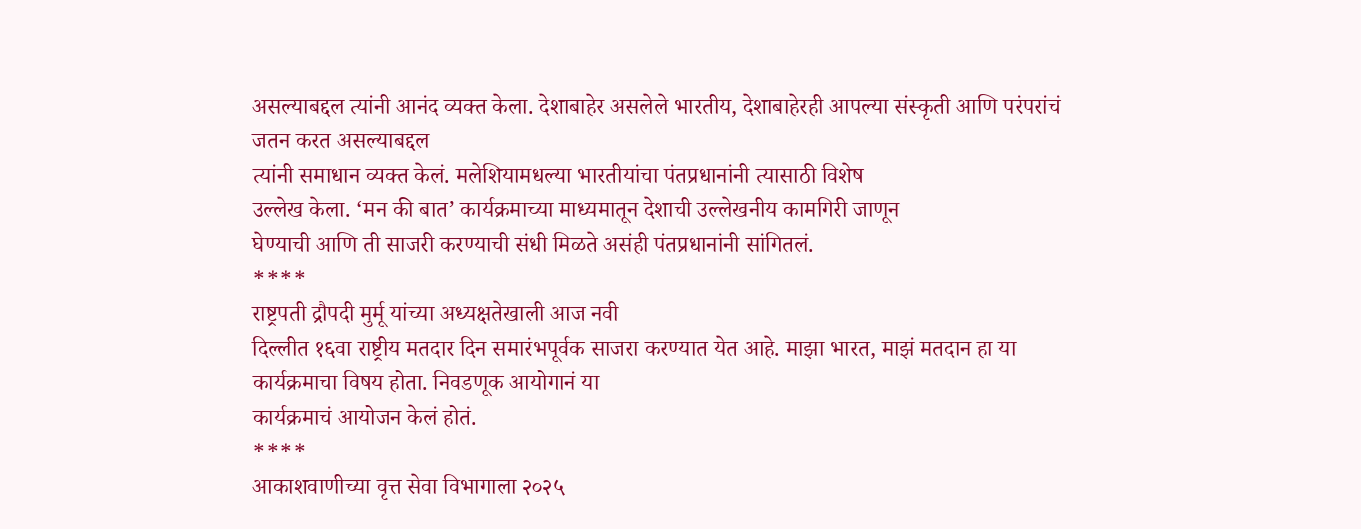असल्याबद्दल त्यांनी आनंद व्यक्त केला. देशाबाहेर असलेले भारतीय, देशाबाहेरही आपल्या संस्कृती आणि परंपरांचं जतन करत असल्याबद्दल
त्यांनी समाधान व्यक्त केलं. मलेशियामधल्या भारतीयांचा पंतप्रधानांनी त्यासाठी विशेष
उल्लेख केला. ‘मन की बात’ कार्यक्रमाच्या माध्यमातून देशाची उल्लेखनीय कामगिरी जाणून
घेण्याची आणि ती साजरी करण्याची संधी मिळते असंही पंतप्रधानांनी सांगितलं.
****
राष्ट्रपती द्रौपदी मुर्मू यांच्या अध्यक्षतेखाली आज नवी
दिल्लीत १६वा राष्ट्रीय मतदार दिन समारंभपूर्वक साजरा करण्यात येत आहे. माझा भारत, माझं मतदान हा या कार्यक्रमाचा विषय होता. निवडणूक आयोगानं या
कार्यक्रमाचं आयोजन केलं होतं.
****
आकाशवाणीच्या वृत्त सेवा विभागाला २०२५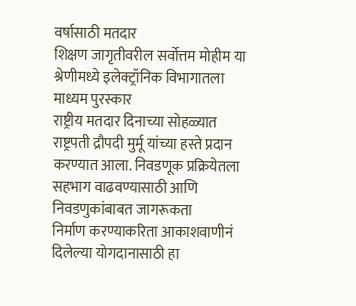वर्षासाठी मतदार
शिक्षण जागृतीवरील सर्वोत्तम मोहीम या श्रेणीमध्ये इलेक्ट्रॉनिक विभागातला माध्यम पुरस्कार
राष्ट्रीय मतदार दिनाच्या सोहळ्यात राष्ट्रपती द्रौपदी मुर्मू यांच्या हस्ते प्रदान
करण्यात आला. निवडणूक प्रक्रियेतला सहभाग वाढवण्यासाठी आणि निवडणुकांबाबत जागरूकता
निर्माण करण्याकरिता आकाशवाणीनं दिलेल्या योगदानासाठी हा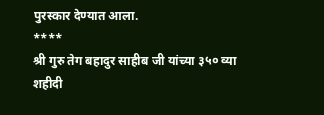पुरस्कार देण्यात आला.
****
श्री गुरु तेग बहादुर साहीब जी यांच्या ३५० व्या शहीदी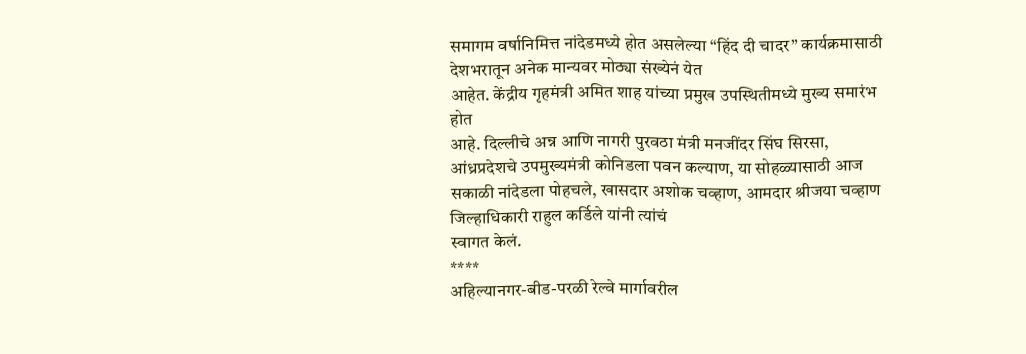समागम वर्षानिमित्त नांदेडमध्ये होत असलेल्या “हिंद दी चादर” कार्यक्रमासाठी देशभरातून अनेक मान्यवर मोठ्या संख्येनं येत
आहेत. केंद्रीय गृहमंत्री अमित शाह यांच्या प्रमुख उपस्थितीमध्ये मुख्य समारंभ होत
आहे. दिल्लीचे अन्न आणि नागरी पुरवठा मंत्री मनजींदर सिंघ सिरसा, आंध्रप्रदेशचे उपमुख्यमंत्री कोनिडला पवन कल्याण, या सोहळ्यासाठी आज सकाळी नांदेडला पोहचले, खासदार अशोक चव्हाण, आमदार श्रीजया चव्हाण जिल्हाधिकारी राहुल कर्डिले यांनी त्यांचं
स्वागत केलं.
****
अहिल्यानगर-बीड-परळी रेल्वे मार्गावरील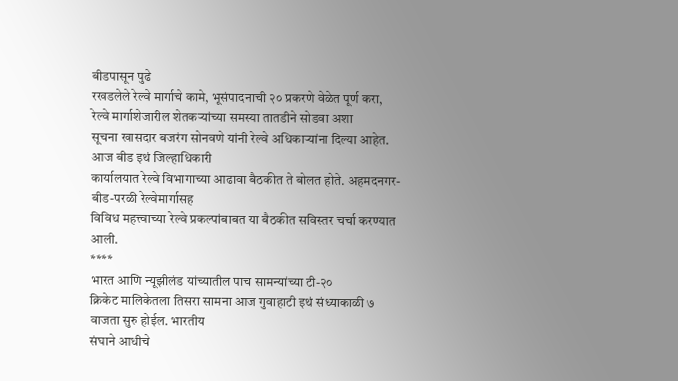बीडपासून पुढे
रखडलेले रेल्वे मार्गाचे कामे, भूसंपादनाची २० प्रकरणे वेळेत पूर्ण करा, रेल्वे मार्गाशेजारील शेतकऱ्यांच्या समस्या तातडीने सोडवा अशा
सूचना खासदार बजरंग सोनवणे यांनी रेल्वे अधिकाऱ्यांना दिल्या आहेत. आज बीड इथं जिल्हाधिकारी
कार्यालयात रेल्वे विभागाच्या आढावा बैठकीत ते बोलत होते. अहमदनगर-बीड-परळी रेल्वेमार्गासह
विविध महत्त्वाच्या रेल्वे प्रकल्पांबाबत या बैठकीत सविस्तर चर्चा करण्यात आली.
****
भारत आणि न्यूझीलंड यांच्यातील पाच सामन्यांच्या टी-२०
क्रिकेट मालिकेतला तिसरा सामना आज गुवाहाटी इथं संध्याकाळी ७ वाजता सुरु होईल. भारतीय
संघाने आधीचे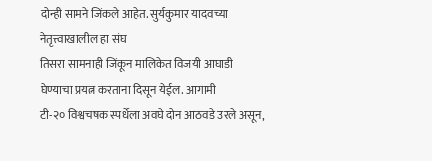दोन्ही सामने जिंकले आहेत. सुर्यकुमार यादवच्या नेतृत्त्वाखालील हा संघ
तिसरा सामनाही जिंकून मालिकेत विजयी आघाडी घेण्याचा प्रयत्न करताना दिसून येईल. आगामी
टी-२० विश्वचषक स्पर्धेला अवघे दोन आठवडे उरले असून,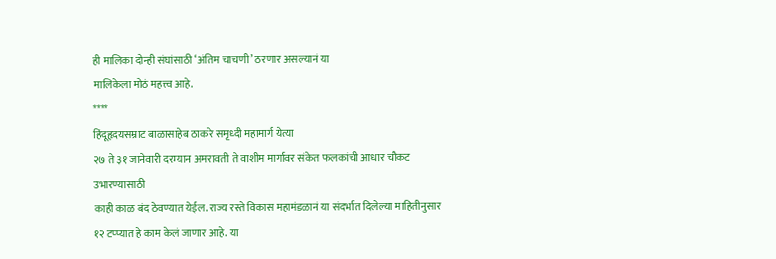ही मालिका दोन्ही संघांसाठी ‘अंतिम चाचणी’ ठरणार असल्यानं या
मालिकेला मोठं महत्त्व आहे.
****
हिंदूहृदयसम्राट बाळासाहेब ठाकरे समृध्दी महामार्ग येत्या
२७ ते ३१ जानेवारी दरम्यान अमरावती ते वाशीम मार्गावर संकेत फलकांची आधार चौकट उभारण्यासाठी
काही काळ बंद ठेवण्यात येईल. राज्य रस्ते विकास महामंडळानं या संदर्भात दिलेल्या माहितीनुसार
१२ टप्प्यात हे काम केलं जाणार आहे. या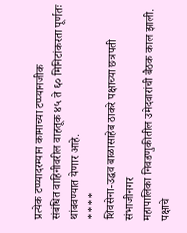प्रत्येक टप्प्यादरम्यान कामाच्या टप्प्यानजीक
संबंधित वाहिनीवरील वाहतूक ४५ ते ६० मिनिटांकरता पूर्णतः थांबवण्यात येणार आहे.
****
शिवसेना-उद्धव बाळासाहेब ठाकरे पक्षाच्या छत्रपती संभाजीनगर
महापालिका निवडणुकीतील उमेदवारांची बैठक काल झाली. पक्षाचे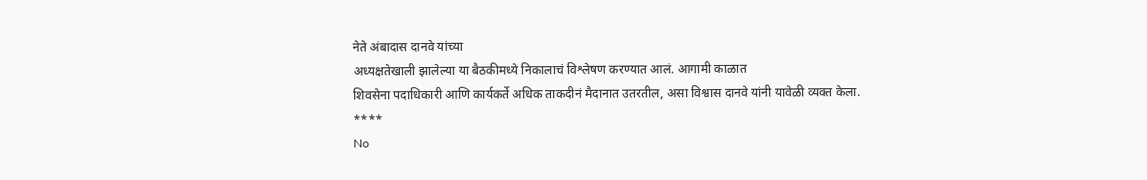नेते अंबादास दानवे यांच्या
अध्यक्षतेखाली झालेल्या या बैठकीमध्ये निकालाचं विश्लेषण करण्यात आलं. आगामी काळात
शिवसेना पदाधिकारी आणि कार्यकर्ते अधिक ताकदीनं मैदानात उतरतील, असा विश्वास दानवे यांनी यावेळी व्यक्त केला.
****
No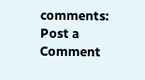comments:
Post a Comment